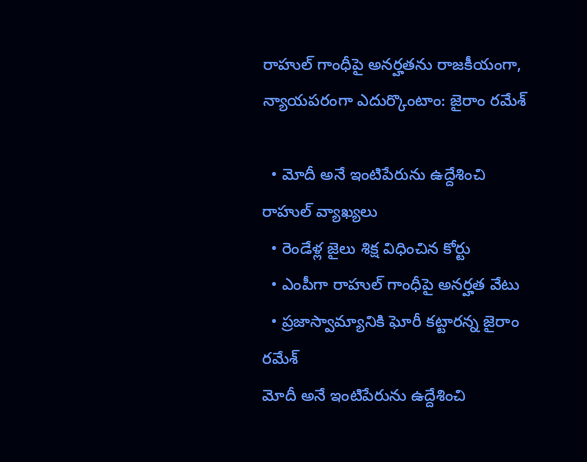రాహుల్ గాంధీపై అనర్హతను రాజకీయంగా, న్యాయపరంగా ఎదుర్కొంటాం: జైరాం రమేశ్

  • మోదీ అనే ఇంటిపేరును ఉద్దేశించి రాహుల్ వ్యాఖ్యలు
  • రెండేళ్ల జైలు శిక్ష విధించిన కోర్టు
  • ఎంపీగా రాహుల్ గాంధీపై అనర్హత వేటు
  • ప్రజాస్వామ్యానికి ఘోరీ కట్టారన్న జైరాం రమేశ్
మోదీ అనే ఇంటిపేరును ఉద్దేశించి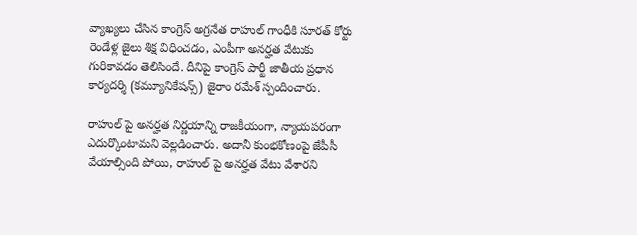వ్యాఖ్యలు చేసిన కాంగ్రెస్ అగ్రనేత రాహుల్ గాంధీకి సూరత్ కోర్టు రెండేళ్ల జైలు శిక్ష విధించడం, ఎంపీగా అనర్హత వేటుకు గురికావడం తెలిసిందే. దీనిపై కాంగ్రెస్ పార్టీ జాతీయ ప్రధాన కార్యదర్శి (కమ్యూనికేషన్స్) జైరాం రమేశ్ స్పందించారు.

రాహుల్ పై అనర్హత నిర్ణయాన్ని రాజకీయంగా, న్యాయపరంగా ఎదుర్కొంటామని వెల్లడించారు. అదానీ కుంభకోణంపై జేపీసీ వేయాల్సింది పోయి, రాహుల్ పై అనర్హత వేటు వేశారని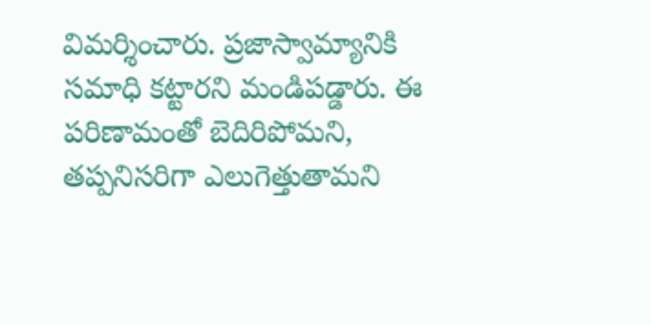విమర్శించారు. ప్రజాస్వామ్యానికి సమాధి కట్టారని మండిపడ్డారు. ఈ పరిణామంతో బెదిరిపోమని, తప్పనిసరిగా ఎలుగెత్తుతామని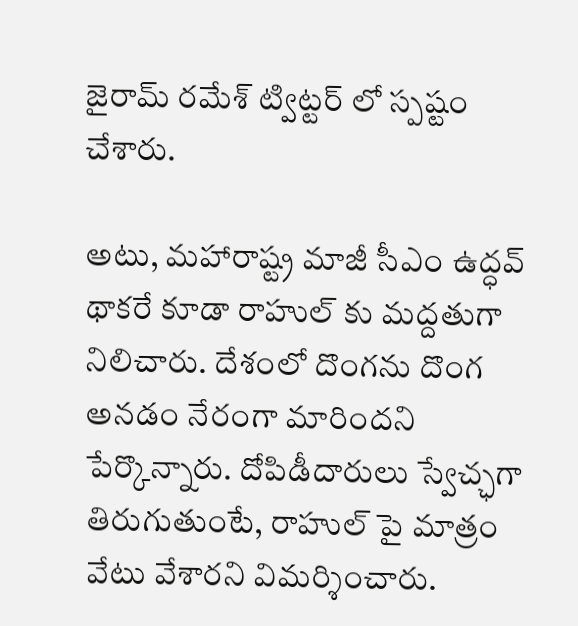జైరామ్ రమేశ్ ట్విట్టర్ లో స్పష్టం చేశారు.

అటు, మహారాష్ట్ర మాజీ సీఎం ఉద్ధవ్ థాకరే కూడా రాహుల్ కు మద్దతుగా నిలిచారు. దేశంలో దొంగను దొంగ అనడం నేరంగా మారిందని పేర్కొన్నారు. దోపిడీదారులు స్వేచ్ఛగా తిరుగుతుంటే, రాహుల్ పై మాత్రం వేటు వేశారని విమర్శించారు.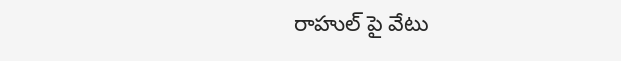రాహుల్ పై వేటు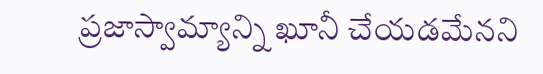ప్రజాస్వామ్యాన్ని ఖూనీ చేయడమేనని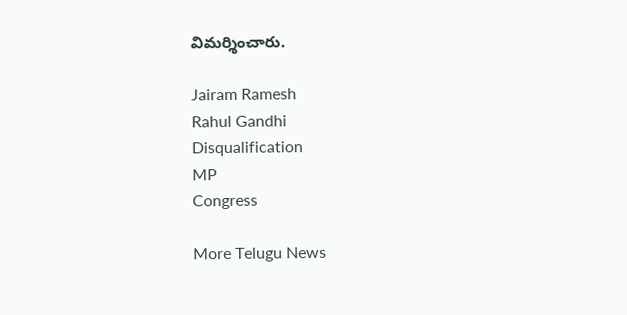విమర్శించారు.

Jairam Ramesh
Rahul Gandhi
Disqualification
MP
Congress

More Telugu News